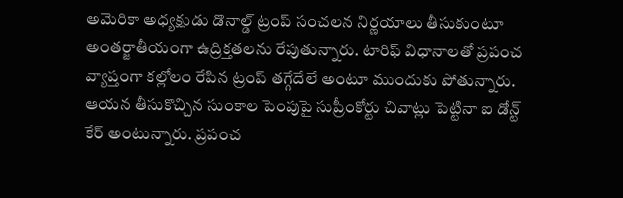అమెరికా అధ్యక్షుడు డొనాల్డ్ ట్రంప్ సంచలన నిర్ణయాలు తీసుకుంటూ అంతర్జాతీయంగా ఉద్రిక్తతలను రేపుతున్నారు. టారిఫ్ విధానాలతో ప్రపంచ వ్యాప్తంగా కల్లోలం రేపిన ట్రంప్ తగ్గేదేలే అంటూ ముందుకు పోతున్నారు. ఆయన తీసుకొచ్చిన సుంకాల పెంపుపై సుప్రీంకోర్టు చివాట్లు పెట్టినా ఐ డోన్ట్ కేర్ అంటున్నారు. ప్రపంచ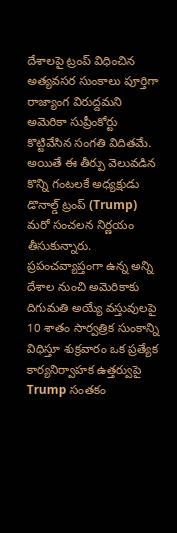దేశాలపై ట్రంప్ విధించిన అత్యవసర సుంకాలు పూర్తిగా రాజ్యాంగ విరుద్దమని అమెరికా సుప్రీంకోర్టు కొట్టివేసిన సంగతి విదితమే. అయితే ఈ తీర్పు వెలువడిన కొన్ని గంటలకే అధ్యక్షుడు డొనాల్డ్ ట్రంప్ (Trump) మరో సంచలన నిర్ణయం తీసుకున్నారు. ప్రపంచవ్యాప్తంగా ఉన్న అన్ని దేశాల నుంచి అమెరికాకు దిగుమతి అయ్యే వస్తువులపై 10 శాతం సార్వత్రిక సుంకాన్ని విధిస్తూ శుక్రవారం ఒక ప్రత్యేక కార్యనిర్వాహక ఉత్తర్వుపై Trump సంతకం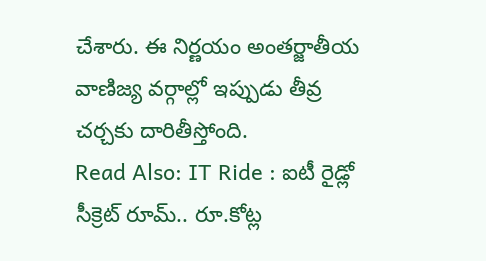చేశారు. ఈ నిర్ణయం అంతర్జాతీయ వాణిజ్య వర్గాల్లో ఇప్పుడు తీవ్ర చర్చకు దారితీస్తోంది.
Read Also: IT Ride : ఐటీ రైడ్లో సీక్రెట్ రూమ్.. రూ.కోట్ల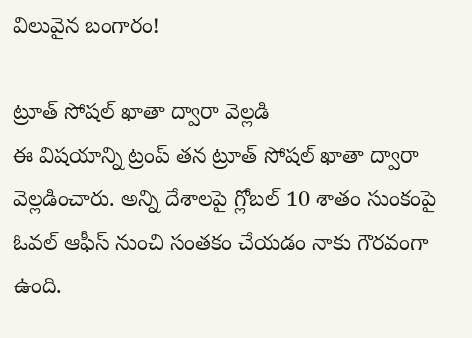విలువైన బంగారం!

ట్రూత్ సోషల్ ఖాతా ద్వారా వెల్లడి
ఈ విషయాన్ని ట్రంప్ తన ట్రూత్ సోషల్ ఖాతా ద్వారా వెల్లడించారు. అన్ని దేశాలపై గ్లోబల్ 10 శాతం సుంకంపై ఓవల్ ఆఫీస్ నుంచి సంతకం చేయడం నాకు గౌరవంగా ఉంది.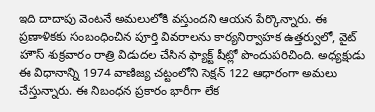ఇది దాదాపు వెంటనే అమలులోకి వస్తుందని ఆయన పేర్కొన్నారు. ఈ ప్రణాళికకు సంబంధించిన పూర్తి వివరాలను కార్యనిర్వాహక ఉత్తర్వులో, వైట్ హౌస్ శుక్రవారం రాత్రి విడుదల చేసిన ఫ్యాక్ట్ షీట్లో పొందుపరిచింది. అధ్యక్షుడు ఈ విధానాన్ని 1974 వాణిజ్య చట్టంలోని సెక్షన్ 122 ఆధారంగా అమలు చేస్తున్నారు. ఈ నిబంధన ప్రకారం భారీగా లేక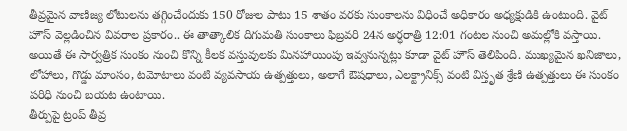తీవ్రమైన వాణిజ్య లోటులను తగ్గించేందుకు 150 రోజుల పాటు 15 శాతం వరకు సుంకాలను విధించే అధికారం అధ్యక్షుడికి ఉంటుంది. వైట్ హౌస్ వెల్లడించిన వివరాల ప్రకారం.. ఈ తాత్కాలిక దిగుమతి సుంకాలు ఫిబ్రవరి 24న అర్ధరాత్రి 12:01 గంటల నుంచి అమల్లోకి వస్తాయి. అయితే ఈ సార్వత్రిక సుంకం నుంచి కొన్ని కీలక వస్తువులకు మినహాయింపు ఇవ్వనున్నట్లు కూడా వైట్ హౌస్ తెలిపింది. ముఖ్యమైన ఖనిజాలు, లోహాలు, గొడ్డు మాంసం, టమోటాలు వంటి వ్యవసాయ ఉత్పత్తులు, అలాగే ఔషధాలు, ఎలక్ట్రానిక్స్ వంటి విస్తృత శ్రేణి ఉత్పత్తులు ఈ సుంకం పరిధి నుంచి బయట ఉంటాయి.
తీర్పుపై ట్రంప్ తీవ్ర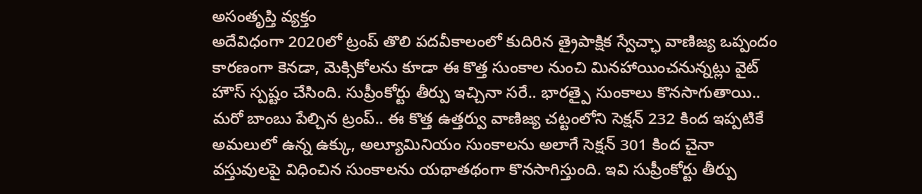అసంతృప్తి వ్యక్తం
అదేవిధంగా 2020లో ట్రంప్ తొలి పదవీకాలంలో కుదిరిన త్రైపాక్షిక స్వేచ్ఛా వాణిజ్య ఒప్పందం కారణంగా కెనడా, మెక్సికోలను కూడా ఈ కొత్త సుంకాల నుంచి మినహాయించనున్నట్లు వైట్ హౌస్ స్పష్టం చేసింది. సుప్రీంకోర్టు తీర్పు ఇచ్చినా సరే.. భారత్పై సుంకాలు కొనసాగుతాయి.. మరో బాంబు పేల్చిన ట్రంప్.. ఈ కొత్త ఉత్తర్వు వాణిజ్య చట్టంలోని సెక్షన్ 232 కింద ఇప్పటికే అమలులో ఉన్న ఉక్కు, అల్యూమినియం సుంకాలను అలాగే సెక్షన్ 301 కింద చైనా వస్తువులపై విధించిన సుంకాలను యథాతథంగా కొనసాగిస్తుంది. ఇవి సుప్రీంకోర్టు తీర్పు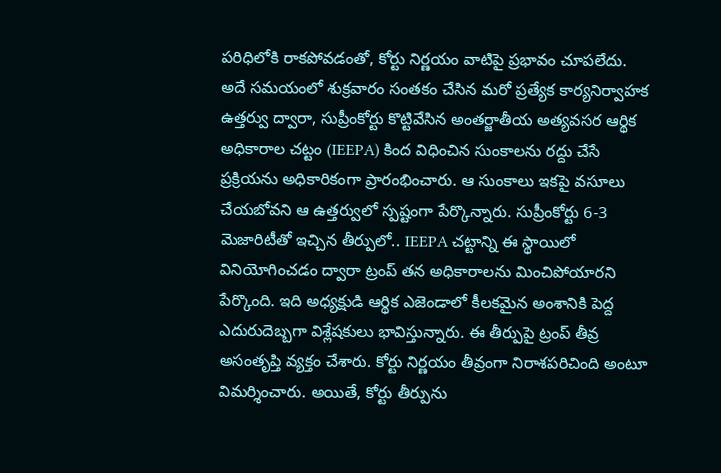పరిధిలోకి రాకపోవడంతో, కోర్టు నిర్ణయం వాటిపై ప్రభావం చూపలేదు. అదే సమయంలో శుక్రవారం సంతకం చేసిన మరో ప్రత్యేక కార్యనిర్వాహక ఉత్తర్వు ద్వారా, సుప్రీంకోర్టు కొట్టివేసిన అంతర్జాతీయ అత్యవసర ఆర్థిక అధికారాల చట్టం (IEEPA) కింద విధించిన సుంకాలను రద్దు చేసే ప్రక్రియను అధికారికంగా ప్రారంభించారు. ఆ సుంకాలు ఇకపై వసూలు చేయబోవని ఆ ఉత్తర్వులో స్పష్టంగా పేర్కొన్నారు. సుప్రీంకోర్టు 6-3 మెజారిటీతో ఇచ్చిన తీర్పులో.. IEEPA చట్టాన్ని ఈ స్థాయిలో వినియోగించడం ద్వారా ట్రంప్ తన అధికారాలను మించిపోయారని పేర్కొంది. ఇది అధ్యక్షుడి ఆర్థిక ఎజెండాలో కీలకమైన అంశానికి పెద్ద ఎదురుదెబ్బగా విశ్లేషకులు భావిస్తున్నారు. ఈ తీర్పుపై ట్రంప్ తీవ్ర అసంతృప్తి వ్యక్తం చేశారు. కోర్టు నిర్ణయం తీవ్రంగా నిరాశపరిచింది అంటూ విమర్శించారు. అయితే, కోర్టు తీర్పును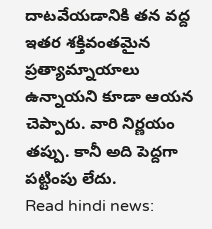దాటవేయడానికి తన వద్ద ఇతర శక్తివంతమైన ప్రత్యామ్నాయాలు ఉన్నాయని కూడా ఆయన చెప్పారు. వారి నిర్ణయం తప్పు. కానీ అది పెద్దగా పట్టింపు లేదు.
Read hindi news: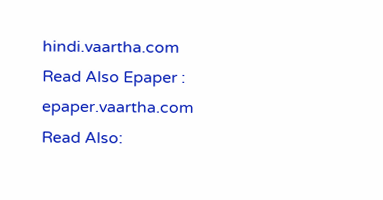hindi.vaartha.com
Read Also Epaper : epaper.vaartha.com
Read Also: